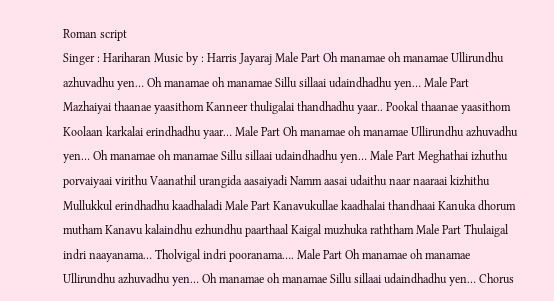Roman script
Singer : Hariharan Music by : Harris Jayaraj Male Part Oh manamae oh manamae Ullirundhu azhuvadhu yen… Oh manamae oh manamae Sillu sillaai udaindhadhu yen… Male Part Mazhaiyai thaanae yaasithom Kanneer thuligalai thandhadhu yaar.. Pookal thaanae yaasithom Koolaan karkalai erindhadhu yaar… Male Part Oh manamae oh manamae Ullirundhu azhuvadhu yen… Oh manamae oh manamae Sillu sillaai udaindhadhu yen… Male Part Meghathai izhuthu porvaiyaai virithu Vaanathil urangida aasaiyadi Namm aasai udaithu naar naaraai kizhithu Mullukkul erindhadhu kaadhaladi Male Part Kanavukullae kaadhalai thandhaai Kanuka dhorum mutham Kanavu kalaindhu ezhundhu paarthaal Kaigal muzhuka raththam Male Part Thulaigal indri naayanama… Tholvigal indri pooranama…. Male Part Oh manamae oh manamae Ullirundhu azhuvadhu yen… Oh manamae oh manamae Sillu sillaai udaindhadhu yen… Chorus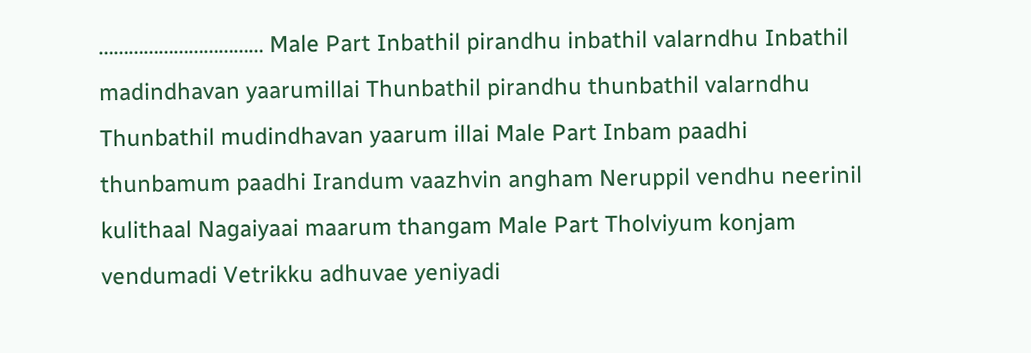…………………………… Male Part Inbathil pirandhu inbathil valarndhu Inbathil madindhavan yaarumillai Thunbathil pirandhu thunbathil valarndhu Thunbathil mudindhavan yaarum illai Male Part Inbam paadhi thunbamum paadhi Irandum vaazhvin angham Neruppil vendhu neerinil kulithaal Nagaiyaai maarum thangam Male Part Tholviyum konjam vendumadi Vetrikku adhuvae yeniyadi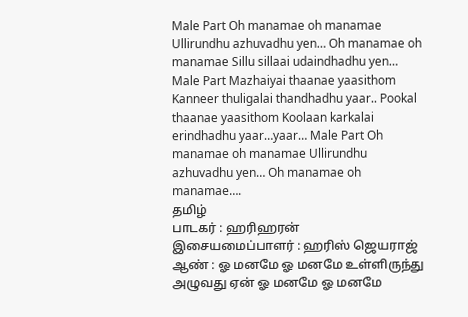Male Part Oh manamae oh manamae Ullirundhu azhuvadhu yen… Oh manamae oh manamae Sillu sillaai udaindhadhu yen… Male Part Mazhaiyai thaanae yaasithom Kanneer thuligalai thandhadhu yaar.. Pookal thaanae yaasithom Koolaan karkalai erindhadhu yaar…yaar… Male Part Oh manamae oh manamae Ullirundhu azhuvadhu yen… Oh manamae oh manamae….
தமிழ்
பாடகர் : ஹரிஹரன் இசையமைப்பாளர் : ஹரிஸ் ஜெயராஜ் ஆண் : ஓ மனமே ஓ மனமே உள்ளிருந்து அழுவது ஏன் ஓ மனமே ஓ மனமே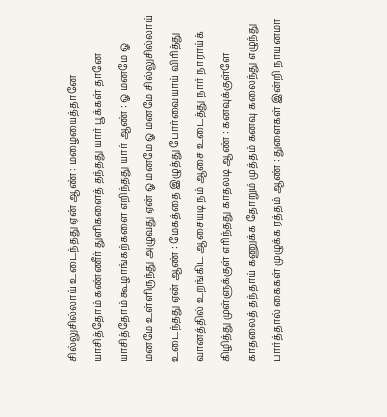சில்லுசில்லாய் உடைந்தது ஏன் ஆண் : மழையைத்தானே யாசித்தோம் கண்ணீர் துளிகளைத் தந்தது யார் பூக்கள் தானே யாசித்தோம் கூழாங்கற்களை எறிந்தது யார் ஆண் : ஓ மனமே ஓ மனமே உள்ளிருந்து அழுவது ஏன் ஓ மனமே ஓ மனமே சில்லுசில்லாய் உடைந்தது ஏன் ஆண் : மேகத்தை இழுத்து போர்வையாய் விரித்து வானத்தில் உறங்கிட ஆசையடி நம் ஆசை உடைத்து நார் நாராய்க் கிழித்து முள்ளுக்குள் எரிந்தது காதலடி ஆண் : கனவுக்குள்ளே காதலைத் தந்தாய் கணுக்க தோறும் முத்தம் கனவு கலைந்து எழுந்து பார்த்தால் கைகள் முழுக்க ரத்தம் ஆண் : துளைகள் இன்றி நாயனமா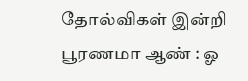தோல்விகள் இன்றி பூரணமா ஆண் : ஓ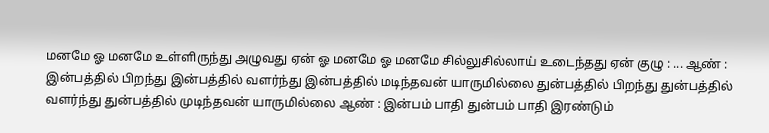மனமே ஓ மனமே உள்ளிருந்து அழுவது ஏன் ஓ மனமே ஓ மனமே சில்லுசில்லாய் உடைந்தது ஏன் குழு : ... ஆண் : இன்பத்தில் பிறந்து இன்பத்தில் வளர்ந்து இன்பத்தில் மடிந்தவன் யாருமில்லை துன்பத்தில் பிறந்து துன்பத்தில் வளர்ந்து துன்பத்தில் முடிந்தவன் யாருமில்லை ஆண் : இன்பம் பாதி துன்பம் பாதி இரண்டும்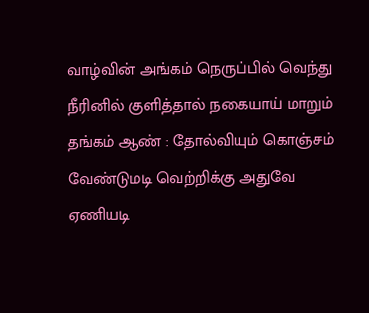வாழ்வின் அங்கம் நெருப்பில் வெந்து நீரினில் குளித்தால் நகையாய் மாறும் தங்கம் ஆண் : தோல்வியும் கொஞ்சம் வேண்டுமடி வெற்றிக்கு அதுவே ஏணியடி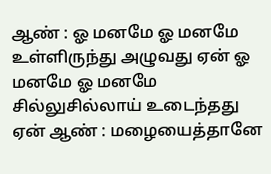ஆண் : ஓ மனமே ஓ மனமே உள்ளிருந்து அழுவது ஏன் ஓ மனமே ஓ மனமே சில்லுசில்லாய் உடைந்தது ஏன் ஆண் : மழையைத்தானே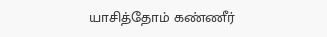யாசித்தோம் கண்ணீர்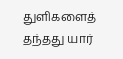துளிகளைத் தந்தது யார்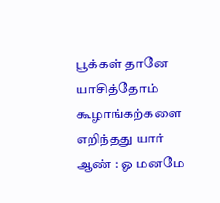பூக்கள் தானே யாசித்தோம் கூழாங்கற்களை எறிந்தது யார் ஆண் : ஓ மனமே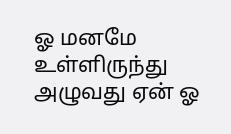ஓ மனமே உள்ளிருந்து அழுவது ஏன் ஓ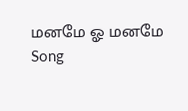மனமே ஓ மனமே
Song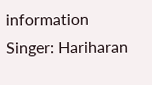information
Singer: Hariharan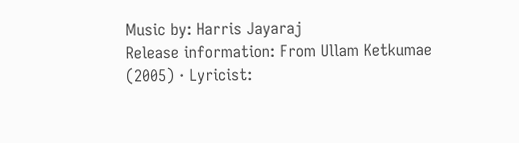Music by: Harris Jayaraj
Release information: From Ullam Ketkumae (2005) · Lyricist: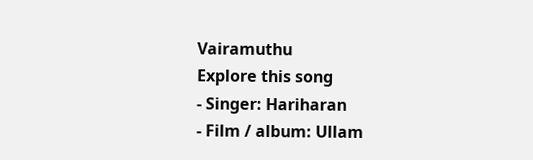Vairamuthu
Explore this song
- Singer: Hariharan
- Film / album: Ullam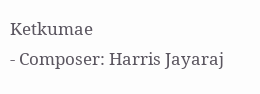Ketkumae
- Composer: Harris Jayaraj